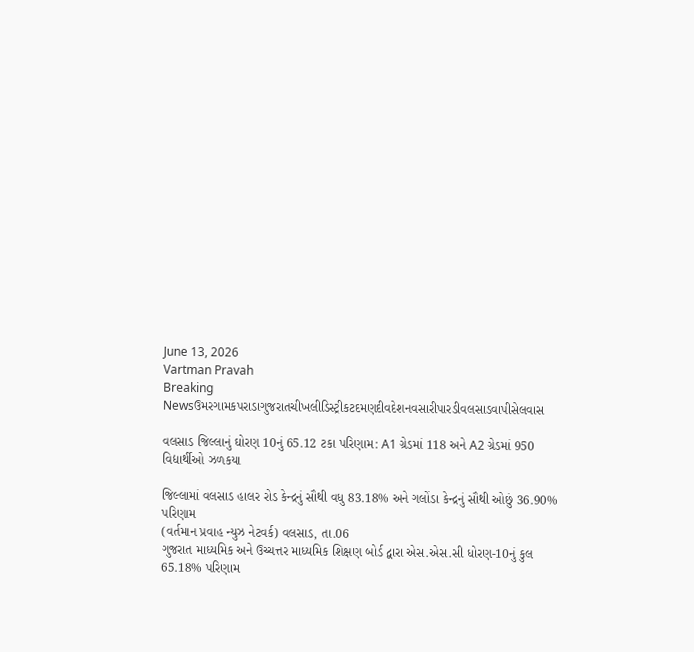June 13, 2026
Vartman Pravah
Breaking Newsઉમરગામકપરાડાગુજરાતચીખલીડિસ્ટ્રીકટદમણદીવદેશનવસારીપારડીવલસાડવાપીસેલવાસ

વલસાડ જિલ્લાનું ઘોરણ 10નું 65.12 ટકા પરિણામ: A1 ગ્રેડમાં 118 અને A2 ગ્રેડમાં 950 વિદ્યાર્થીઓ ઝળકયા

જિલ્લામાં વલસાડ હાલર રોડ કેન્‍દ્રનું સૌથી વધુ 83.18% અને ગલોંડા કેન્‍દ્રનું સૌથી ઓછું 36.90% પરિણામ
(વર્તમાન પ્રવાહ ન્‍યુઝ નેટવર્ક) વલસાડ, તા.06
ગુજરાત માધ્‍યમિક અને ઉચ્‍ચત્તર માધ્‍યમિક શિક્ષણ બોર્ડ દ્વારા એસ.એસ.સી ધોરણ-10નું કુલ 65.18% પરિણામ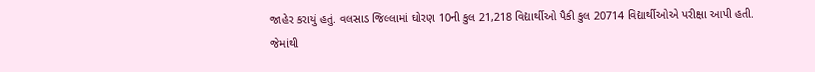જાહેર કરાયું હતું. વલસાડ જિલ્લામાં ઘોરણ 10ની કુલ 21,218 વિદ્યાર્થીઓ પૈકી કુલ 20714 વિદ્યાર્થીઓએ પરીક્ષા આપી હતી. જેમાંથી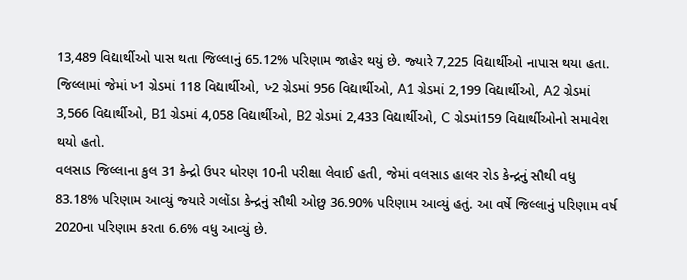13,489 વિદ્યાર્થીઓ પાસ થતા જિલ્લાનું 65.12% પરિણામ જાહેર થયું છે. જ્‍યારે 7,225 વિદ્યાર્થીઓ નાપાસ થયા હતા.
જિલ્લામાં જેમાં ખ્‍1 ગ્રેડમાં 118 વિદ્યાર્થીઓ, ખ્‍2 ગ્રેડમાં 956 વિદ્યાર્થીઓ, A1 ગ્રેડમાં 2,199 વિદ્યાર્થીઓ, A2 ગ્રેડમાં 3,566 વિદ્યાર્થીઓ, B1 ગ્રેડમાં 4,058 વિદ્યાર્થીઓ, B2 ગ્રેડમાં 2,433 વિદ્યાર્થીઓ, C ગ્રેડમાં159 વિદ્યાર્થીઓનો સમાવેશ થયો હતો.
વલસાડ જિલ્લાના કુલ 31 કેન્‍દ્રો ઉપર ધોરણ 10ની પરીક્ષા લેવાઈ હતી, જેમાં વલસાડ હાલર રોડ કેન્‍દ્રનું સૌથી વધુ 83.18% પરિણામ આવ્‍યું જ્‍યારે ગલોંડા કેન્‍દ્રનું સૌથી ઓછુ 36.90% પરિણામ આવ્‍યું હતું. આ વર્ષે જિલ્લાનું પરિણામ વર્ષ 2020ના પરિણામ કરતા 6.6% વધુ આવ્‍યું છે.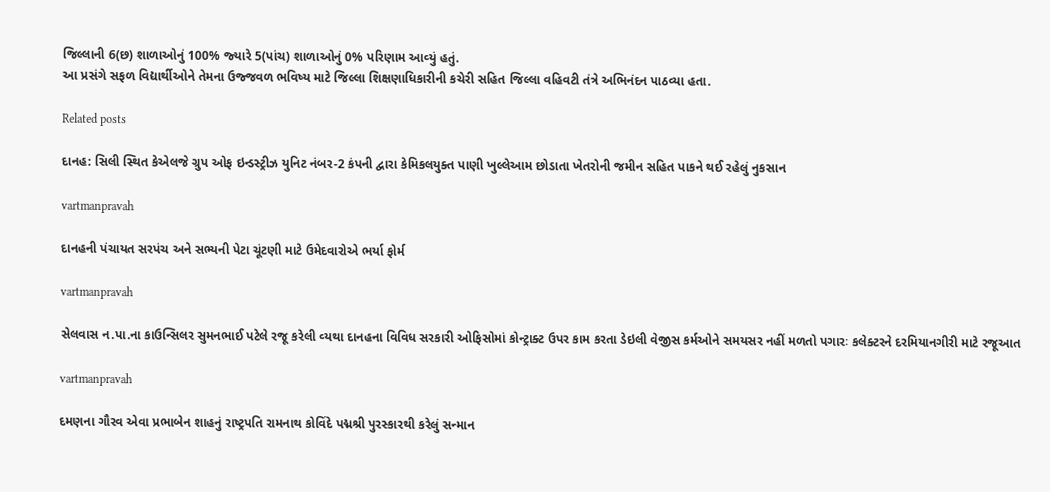જિલ્લાની 6(છ) શાળાઓનું 100% જ્‍યારે 5(પાંચ) શાળાઓનું 0% પરિણામ આવ્‍યું હતું.
આ પ્રસંગે સફળ વિદ્યાર્થીઓને તેમના ઉજ્જવળ ભવિષ્‍ય માટે જિલ્લા શિક્ષણાધિકારીની કચેરી સહિત જિલ્લા વહિવટી તંત્રે અભિનંદન પાઠવ્‍યા હતા.

Related posts

દાનહ: સિલી સ્થિત કેએલજે ગ્રુપ ઓફ ઇન્‍ડસ્‍ટ્રીઝ યુનિટ નંબર-2 કંપની દ્વારા કેમિકલયુક્ત પાણી ખુલ્લેઆમ છોડાતા ખેતરોની જમીન સહિત પાકને થઈ રહેલું નુકસાન

vartmanpravah

દાનહની પંચાયત સરપંચ અને સભ્‍યની પેટા ચૂંટણી માટે ઉમેદવારોએ ભર્યા ફોર્મ

vartmanpravah

સેલવાસ ન.પા.ના કાઉન્‍સિલર સુમનભાઈ પટેલે રજૂ કરેલી વ્‍યથા દાનહના વિવિધ સરકારી ઓફિસોમાં કોન્‍ટ્રાક્‍ટ ઉપર કામ કરતા ડેઇલી વેજીસ કર્મઓને સમયસર નહીં મળતો પગારઃ કલેક્‍ટરને દરમિયાનગીરી માટે રજૂઆત

vartmanpravah

દમણના ગૌરવ એવા પ્રભાબેન શાહનું રાષ્‍ટ્રપતિ રામનાથ કોવિંદે પદ્મશ્રી પુરસ્‍કારથી કરેલું સન્‍માન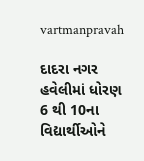vartmanpravah

દાદરા નગર હવેલીમાં ધોરણ 6 થી 10ના વિદ્યાર્થીઓને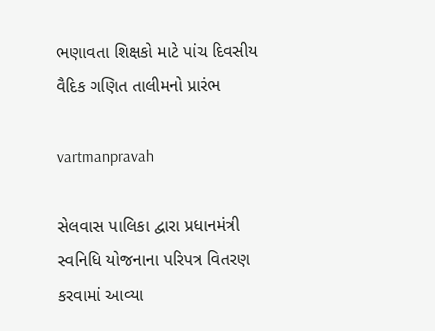ભણાવતા શિક્ષકો માટે પાંચ દિવસીય વૈદિક ગણિત તાલીમનો પ્રારંભ

vartmanpravah

સેલવાસ પાલિકા દ્વારા પ્રધાનમંત્રી સ્‍વનિધિ યોજનાના પરિપત્ર વિતરણ કરવામાં આવ્‍યા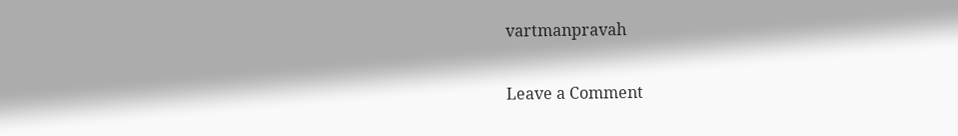vartmanpravah

Leave a Comment